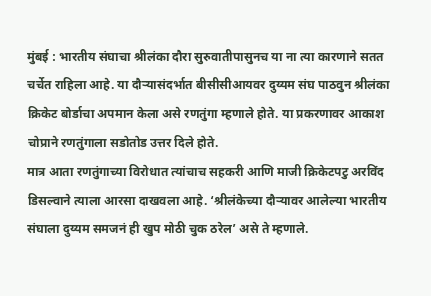मुंबई : भारतीय संघाचा श्रीलंका दौरा सुरुवातीपासुनच या ना त्या कारणाने सतत चर्चेत राहिला आहे. या दौऱ्यासंदर्भात बीसीसीआयवर दुय्यम संघ पाठवुन श्रीलंका क्रिकेट बोर्डाचा अपमान केला असे रणतुंगा म्हणाले होते. या प्रकरणावर आकाश चोप्राने रणतुंगाला सडोतोड उत्तर दिले होते.
मात्र आता रणतुंगाच्या विरोधात त्यांचाच सहकरी आणि माजी क्रिकेटपटु अरविंद डिसल्वाने त्याला आरसा दाखवला आहे. ‘श्रीलंकेच्या दौऱ्यावर आलेल्या भारतीय संघाला दुय्यम समजनं ही खुप मोठी चुक ठरेल’ असे ते म्हणाले.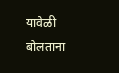यावेळी बोलताना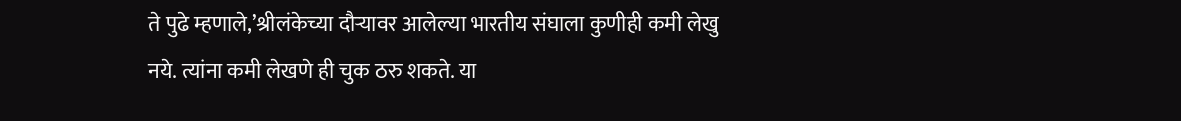ते पुढे म्हणाले,’श्रीलंकेच्या दौऱ्यावर आलेल्या भारतीय संघाला कुणीही कमी लेखु नये. त्यांना कमी लेखणे ही चुक ठरु शकते. या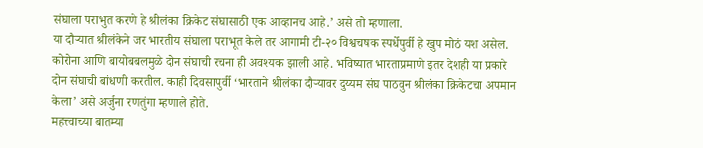संघाला पराभुत करणे हे श्रीलंका क्रिकेट संघासाठी एक आव्हानच आहे.’ असे तो म्हणाला.
या दौऱ्यात श्रीलंकेने जर भारतीय संघाला पराभूत केले तर आगामी टी-२० विश्वचषक स्पर्धेपुर्वी हे खुप मोठं यश असेल. कोरोना आणि बायोबबलमुळे दोन संघाची रचना ही अवश्यक झाली आहे. भविष्यात भारताप्रमाणे इतर देशही या प्रकारे दोन संघाची बांधणी करतील. काही दिवसापुर्वी ‘भारताने श्रीलंका दौऱ्यावर दुय्यम संघ पाठवुन श्रीलंका क्रिकेटचा अपमान केला’ असे अर्जुना रणतुंगा म्हणाले होते.
महत्त्वाच्या बातम्या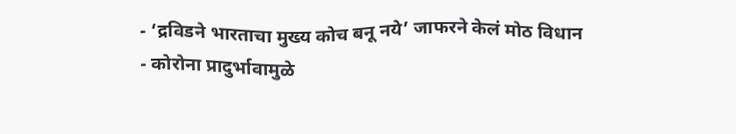- ‘द्रविडने भारताचा मुख्य कोच बनू नये’ जाफरने केलं मोठ विधान
- कोरोना प्रादुर्भावामुळे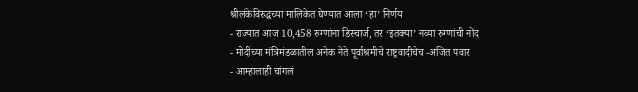श्रीलंकेविरुद्धच्या मालिकेत घेण्यात आला ‘हा’ निर्णय
- राज्यात आज 10,458 रुग्णांना डिस्चार्ज, तर ‘इतक्या’ नव्या रुग्णांची नोंद
- मोदींच्या मंत्रिमंडळातील अनेक नेते पूर्वाश्रमीचे राष्ट्रवादीचेच -अजित पवार
- आम्हालाही चांगलं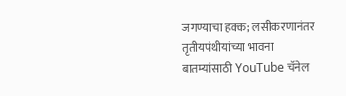जगण्याचा हक्क; लसीकरणानंतर तृतीयपंथीयांच्या भावना
बातम्यांसाठी YouTube चॅनेल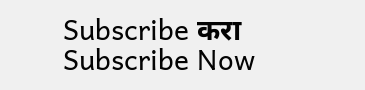Subscribe करा
Subscribe Now